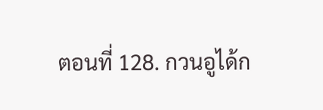ตอนที่ 128. กวนอูได้ก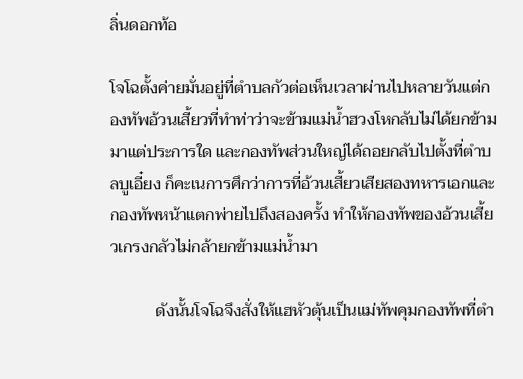ลิ่นดอกท้อ

โจโฉตั้งค่ายมั่นอยู่ที่ตำบลกัวต่อเห็นเวลาผ่านไปหลายวันแต่กองทัพอ้วนเสี้ยวที่ทำท่าว่าจะข้ามแม่น้ำฮวงโหกลับไม่ได้ยกข้ามมาแต่ประการใด และกองทัพส่วนใหญ่ได้ถอยกลับไปตั้งที่ตำบลบูเอี๋ยง ก็คะเนการศึกว่าการที่อ้วนเสี้ยวเสียสองทหารเอกและกองทัพหน้าแตกพ่ายไปถึงสองครั้ง ทำให้กองทัพของอ้วนเสี้ยวเกรงกลัวไม่กล้ายกข้ามแม่น้ำมา

           ดังนั้นโจโฉจึงสั่งให้แฮหัวตุ้นเป็นแม่ทัพคุมกองทัพที่ตำ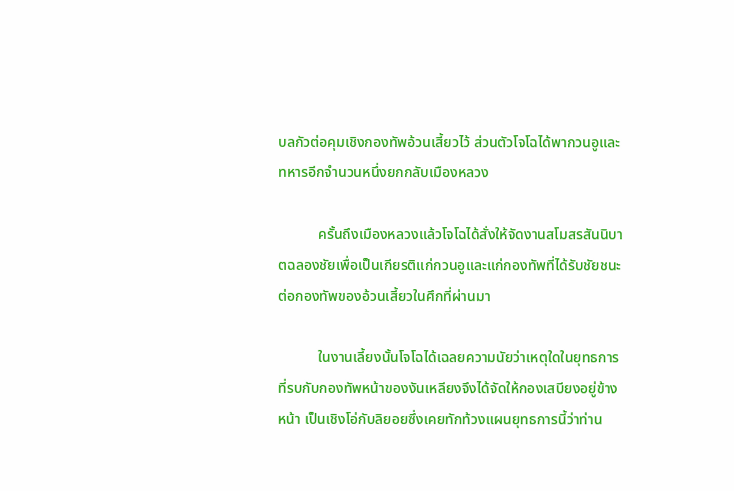บลกัวต่อคุมเชิงกองทัพอ้วนเสี้ยวไว้ ส่วนตัวโจโฉได้พากวนอูและทหารอีกจำนวนหนึ่งยกกลับเมืองหลวง

           ครั้นถึงเมืองหลวงแล้วโจโฉได้สั่งให้จัดงานสโมสรสันนิบาตฉลองชัยเพื่อเป็นเกียรติแก่กวนอูและแก่กองทัพที่ได้รับชัยชนะต่อกองทัพของอ้วนเสี้ยวในศึกที่ผ่านมา

           ในงานเลี้ยงนั้นโจโฉได้เฉลยความนัยว่าเหตุใดในยุทธการที่รบกับกองทัพหน้าของงันเหลียงจึงได้จัดให้กองเสบียงอยู่ข้างหน้า เป็นเชิงโอ่กับลิยอยซึ่งเคยทักท้วงแผนยุทธการนี้ว่าท่าน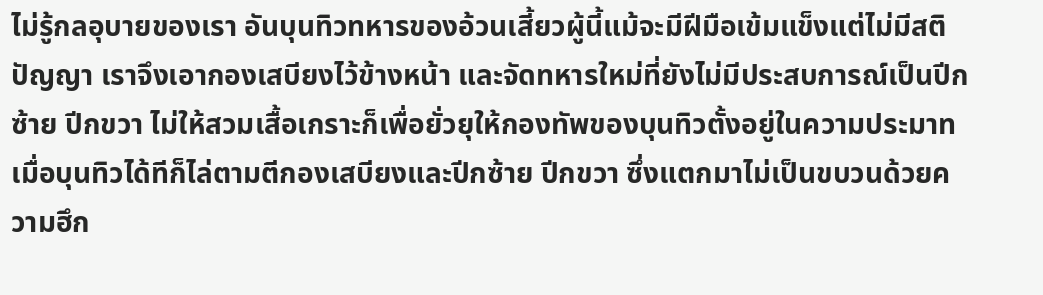ไม่รู้กลอุบายของเรา อันบุนทิวทหารของอ้วนเสี้ยวผู้นี้แม้จะมีฝีมือเข้มแข็งแต่ไม่มีสติปัญญา เราจึงเอากองเสบียงไว้ข้างหน้า และจัดทหารใหม่ที่ยังไม่มีประสบการณ์เป็นปีกซ้าย ปีกขวา ไม่ให้สวมเสื้อเกราะก็เพื่อยั่วยุให้กองทัพของบุนทิวตั้งอยู่ในความประมาท เมื่อบุนทิวได้ทีก็ไล่ตามตีกองเสบียงและปีกซ้าย ปีกขวา ซึ่งแตกมาไม่เป็นขบวนด้วยความฮึก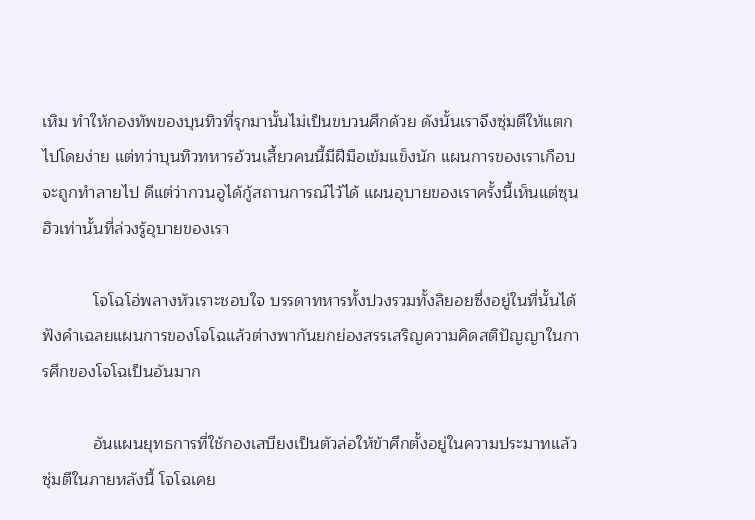เหิม ทำให้กองทัพของบุนทิวที่รุกมานั้นไม่เป็นขบวนศึกด้วย ดังนั้นเราจึงซุ่มตีให้แตกไปโดยง่าย แต่ทว่าบุนทิวทหารอ้วนเสี้ยวคนนี้มีฝีมือเข้มแข็งนัก แผนการของเราเกือบจะถูกทำลายไป ดีแต่ว่ากวนอูได้กู้สถานการณ์ไว้ได้ แผนอุบายของเราครั้งนี้เห็นแต่ซุนฮิวเท่านั้นที่ล่วงรู้อุบายของเรา

           โจโฉโอ่พลางหัวเราะชอบใจ บรรดาทหารทั้งปวงรวมทั้งลิยอยซึ่งอยู่ในที่นั้นได้ฟังคำเฉลยแผนการของโจโฉแล้วต่างพากันยกย่องสรรเสริญความคิดสติปัญญาในการศึกของโจโฉเป็นอันมาก

           อันแผนยุทธการที่ใช้กองเสบียงเป็นตัวล่อให้ข้าศึกตั้งอยู่ในความประมาทแล้วซุ่มตีในภายหลังนี้ โจโฉเคย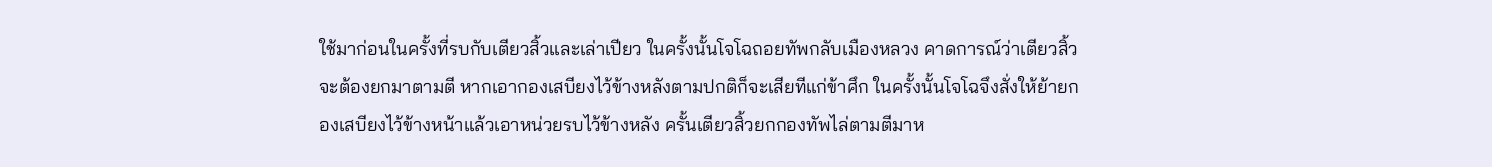ใช้มาก่อนในครั้งที่รบกับเตียวสิ้วและเล่าเปียว ในครั้งนั้นโจโฉถอยทัพกลับเมืองหลวง คาดการณ์ว่าเตียวสิ้วจะต้องยกมาตามตี หากเอากองเสบียงไว้ข้างหลังตามปกติก็จะเสียทีแก่ข้าศึก ในครั้งนั้นโจโฉจึงสั่งให้ย้ายกองเสบียงไว้ข้างหน้าแล้วเอาหน่วยรบไว้ข้างหลัง ครั้นเตียวสิ้วยกกองทัพไล่ตามตีมาห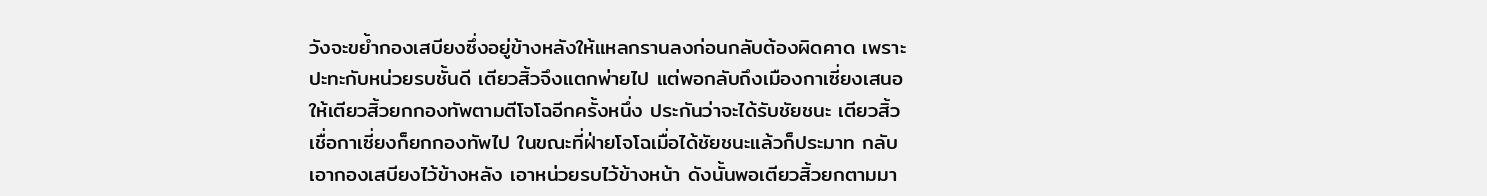วังจะขย้ำกองเสบียงซึ่งอยู่ข้างหลังให้แหลกรานลงก่อนกลับต้องผิดคาด เพราะปะทะกับหน่วยรบชั้นดี เตียวสิ้วจึงแตกพ่ายไป แต่พอกลับถึงเมืองกาเซี่ยงเสนอให้เตียวสิ้วยกกองทัพตามตีโจโฉอีกครั้งหนึ่ง ประกันว่าจะได้รับชัยชนะ เตียวสิ้วเชื่อกาเซี่ยงก็ยกกองทัพไป ในขณะที่ฝ่ายโจโฉเมื่อได้ชัยชนะแล้วก็ประมาท กลับเอากองเสบียงไว้ข้างหลัง เอาหน่วยรบไว้ข้างหน้า ดังนั้นพอเตียวสิ้วยกตามมา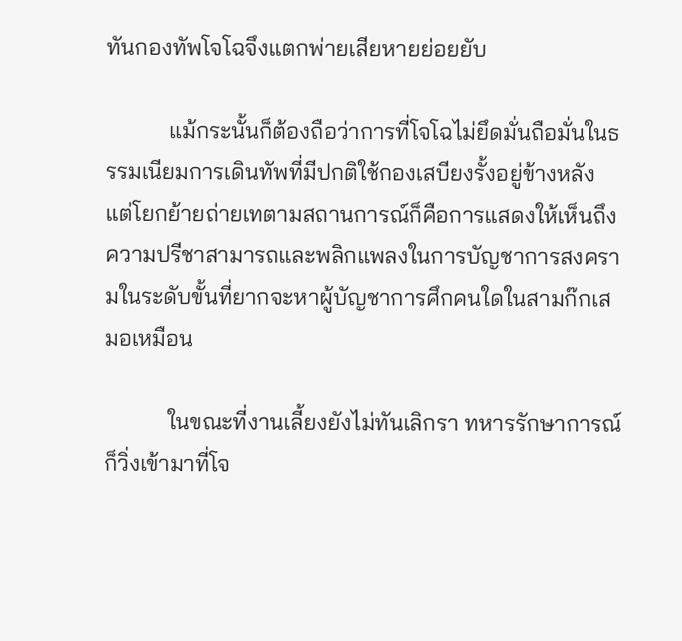ทันกองทัพโจโฉจึงแตกพ่ายเสียหายย่อยยับ

           แม้กระนั้นก็ต้องถือว่าการที่โจโฉไม่ยึดมั่นถือมั่นในธรรมเนียมการเดินทัพที่มีปกติใช้กองเสบียงรั้งอยู่ข้างหลัง แต่โยกย้ายถ่ายเทตามสถานการณ์ก็คือการแสดงให้เห็นถึงความปรีชาสามารถและพลิกแพลงในการบัญชาการสงครามในระดับขั้นที่ยากจะหาผู้บัญชาการศึกคนใดในสามก๊กเสมอเหมือน

           ในขณะที่งานเลี้ยงยังไม่ทันเลิกรา ทหารรักษาการณ์ก็วิ่งเข้ามาที่โจ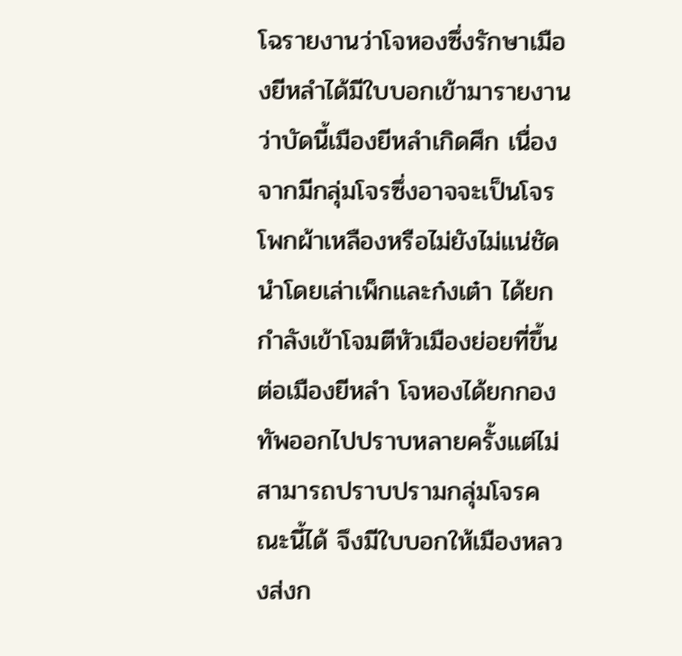โฉรายงานว่าโจหองซึ่งรักษาเมืองยีหลำได้มีใบบอกเข้ามารายงานว่าบัดนี้เมืองยีหลำเกิดศึก เนื่องจากมีกลุ่มโจรซึ่งอาจจะเป็นโจรโพกผ้าเหลืองหรือไม่ยังไม่แน่ชัด นำโดยเล่าเพ็กและก๋งเต๋า ได้ยกกำลังเข้าโจมตีหัวเมืองย่อยที่ขึ้นต่อเมืองยีหลำ โจหองได้ยกกองทัพออกไปปราบหลายครั้งแต่ไม่สามารถปราบปรามกลุ่มโจรคณะนี้ได้ จึงมีใบบอกให้เมืองหลวงส่งก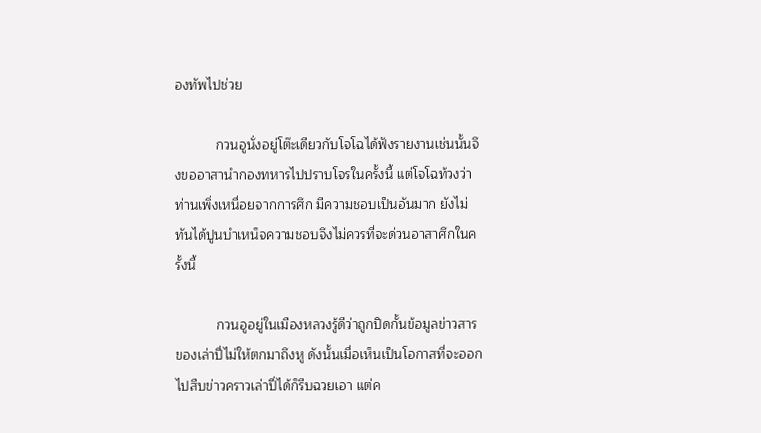องทัพไปช่วย

           กวนอูนั่งอยู่โต๊ะเดียวกับโจโฉได้ฟังรายงานเช่นนั้นจึงขออาสานำกองทหารไปปราบโจรในครั้งนี้ แต่โจโฉท้วงว่าท่านเพิ่งเหนื่อยจากการศึก มีความชอบเป็นอันมาก ยังไม่ทันได้ปูนบำเหน็จความชอบจึงไม่ควรที่จะด่วนอาสาศึกในครั้งนี้

           กวนอูอยู่ในเมืองหลวงรู้ดีว่าถูกปิดกั้นข้อมูลข่าวสารของเล่าปี่ไม่ให้ตกมาถึงหู ดังนั้นเมื่อเห็นเป็นโอกาสที่จะออกไปสืบข่าวคราวเล่าปี่ได้ก็รีบฉวยเอา แต่ค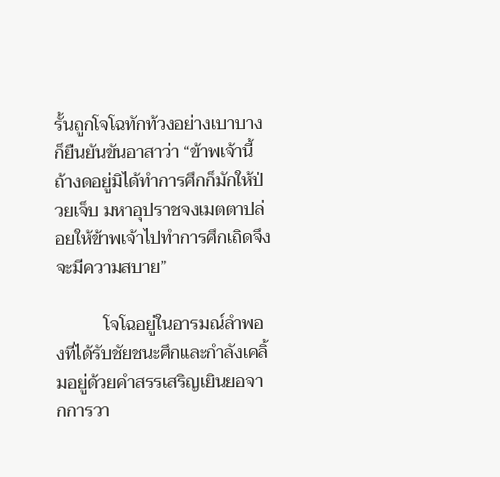รั้นถูกโจโฉทักท้วงอย่างเบาบางก็ยืนยันขันอาสาว่า “ข้าพเจ้านี้ถ้างดอยู่มิได้ทำการศึกก็มักให้ป่วยเจ็บ มหาอุปราชจงเมตตาปล่อยให้ข้าพเจ้าไปทำการศึกเถิดจึงจะมีความสบาย”

           โจโฉอยู่ในอารมณ์ลำพองที่ได้รับชัยชนะศึกและกำลังเคลิ้มอยู่ด้วยคำสรรเสริญเยินยอจากการวา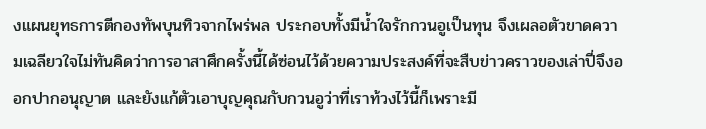งแผนยุทธการตีกองทัพบุนทิวจากไพร่พล ประกอบทั้งมีน้ำใจรักกวนอูเป็นทุน จึงเผลอตัวขาดความเฉลียวใจไม่ทันคิดว่าการอาสาศึกครั้งนี้ได้ซ่อนไว้ด้วยความประสงค์ที่จะสืบข่าวคราวของเล่าปี่จึงออกปากอนุญาต และยังแก้ตัวเอาบุญคุณกับกวนอูว่าที่เราท้วงไว้นี้ก็เพราะมี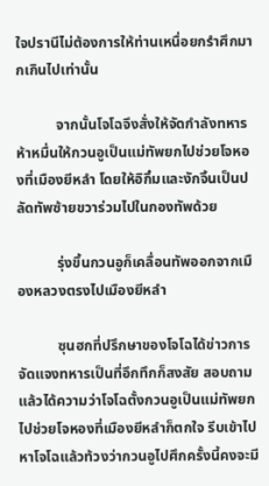ใจปรานีไม่ต้องการให้ท่านเหนื่อยกรำศึกมากเกินไปเท่านั้น

           จากนั้นโจโฉจึงสั่งให้จัดกำลังทหารห้าหมื่นให้กวนอูเป็นแม่ทัพยกไปช่วยโจหองที่เมืองยีหลำ โดยให้อิกิ๋มและงักจิ้นเป็นปลัดทัพซ้ายขวาร่วมไปในกองทัพด้วย

           รุ่งขึ้นกวนอูก็เคลื่อนทัพออกจากเมืองหลวงตรงไปเมืองยีหลำ

           ซุนฮกที่ปรึกษาของโจโฉได้ข่าวการจัดแจงทหารเป็นที่อึกทึกก็สงสัย สอบถามแล้วได้ความว่าโจโฉตั้งกวนอูเป็นแม่ทัพยกไปช่วยโจหองที่เมืองยีหลำก็ตกใจ รีบเข้าไปหาโจโฉแล้วท้วงว่ากวนอูไปศึกครั้งนี้คงจะมี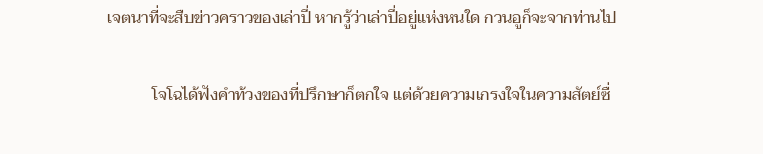เจตนาที่จะสืบข่าวคราวของเล่าปี่ หากรู้ว่าเล่าปี่อยู่แห่งหนใด กวนอูก็จะจากท่านไป

           โจโฉได้ฟังคำท้วงของที่ปรึกษาก็ตกใจ แต่ด้วยความเกรงใจในความสัตย์ซื่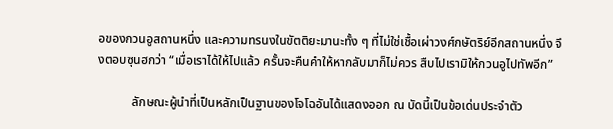อของกวนอูสถานหนึ่ง และความทรนงในขัตติยะมานะทั้ง ๆ ที่ไม่ใช่เชื้อเผ่าวงศ์กษัตริย์อีกสถานหนึ่ง จึงตอบซุนฮกว่า “เมื่อเราได้ให้ไปแล้ว ครั้นจะคืนคำให้หากลับมาก็ไม่ควร สืบไปเรามิให้กวนอูไปทัพอีก”

           ลักษณะผู้นำที่เป็นหลักเป็นฐานของโจโฉอันได้แสดงออก ณ บัดนี้เป็นข้อเด่นประจำตัว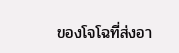ของโจโฉที่ส่งอา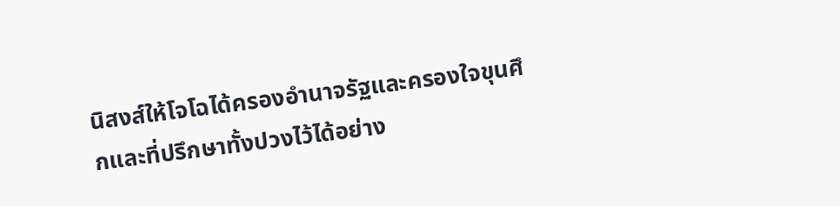นิสงส์ให้โจโฉได้ครองอำนาจรัฐและครองใจขุนศึกและที่ปรึกษาทั้งปวงไว้ได้อย่าง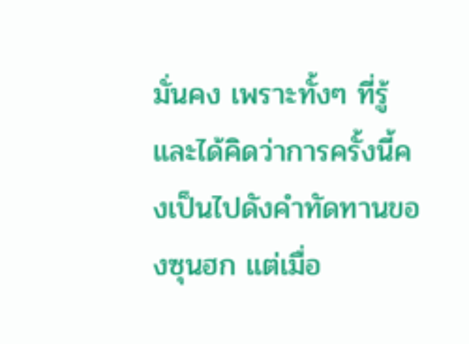มั่นคง เพราะทั้งๆ ที่รู้และได้คิดว่าการครั้งนี้คงเป็นไปดังคำทัดทานของซุนฮก แต่เมื่อ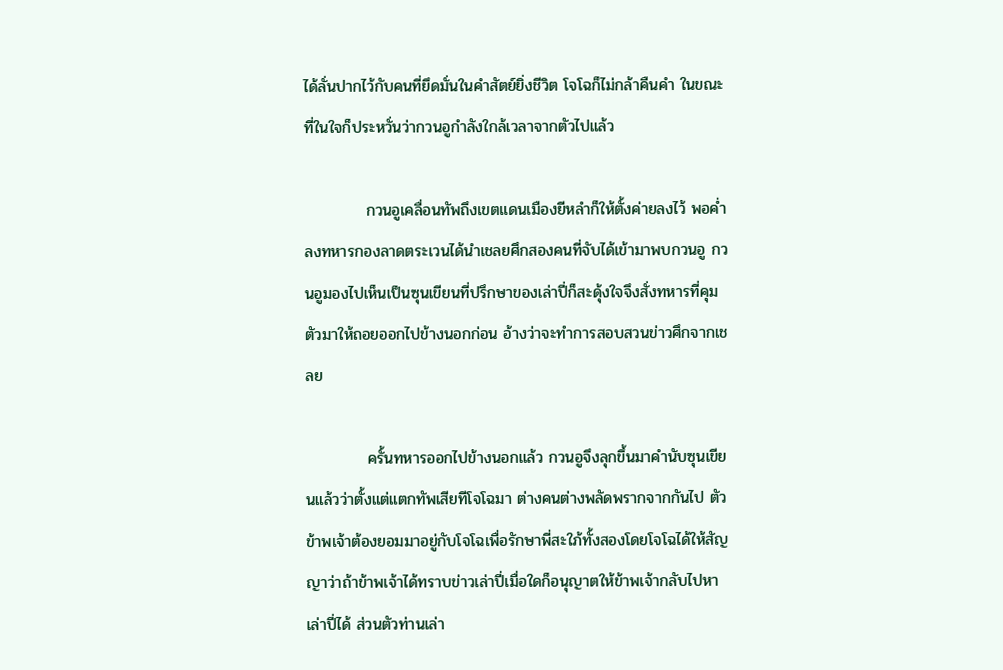ได้ลั่นปากไว้กับคนที่ยึดมั่นในคำสัตย์ยิ่งชีวิต โจโฉก็ไม่กล้าคืนคำ ในขณะที่ในใจก็ประหวั่นว่ากวนอูกำลังใกล้เวลาจากตัวไปแล้ว

           กวนอูเคลื่อนทัพถึงเขตแดนเมืองยีหลำก็ให้ตั้งค่ายลงไว้ พอค่ำลงทหารกองลาดตระเวนได้นำเชลยศึกสองคนที่จับได้เข้ามาพบกวนอู กวนอูมองไปเห็นเป็นซุนเขียนที่ปรึกษาของเล่าปี่ก็สะดุ้งใจจึงสั่งทหารที่คุมตัวมาให้ถอยออกไปข้างนอกก่อน อ้างว่าจะทำการสอบสวนข่าวศึกจากเชลย

           ครั้นทหารออกไปข้างนอกแล้ว กวนอูจึงลุกขึ้นมาคำนับซุนเขียนแล้วว่าตั้งแต่แตกทัพเสียทีโจโฉมา ต่างคนต่างพลัดพรากจากกันไป ตัวข้าพเจ้าต้องยอมมาอยู่กับโจโฉเพื่อรักษาพี่สะใภ้ทั้งสองโดยโจโฉได้ให้สัญญาว่าถ้าข้าพเจ้าได้ทราบข่าวเล่าปี่เมื่อใดก็อนุญาตให้ข้าพเจ้ากลับไปหาเล่าปี่ได้ ส่วนตัวท่านเล่า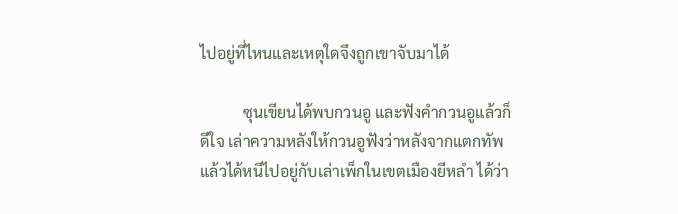ไปอยู่ที่ไหนและเหตุใดจึงถูกเขาจับมาได้

           ซุนเขียนได้พบกวนอู และฟังคำกวนอูแล้วก็ดีใจ เล่าความหลังให้กวนอูฟังว่าหลังจากแตกทัพแล้วได้หนีไปอยู่กับเล่าเพ็กในเขตเมืองยีหลำ ได้ว่า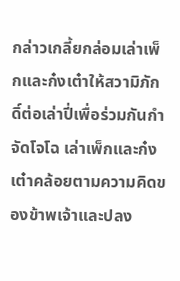กล่าวเกลี้ยกล่อมเล่าเพ็กและก๋งเต๋าให้สวามิภักดิ์ต่อเล่าปี่เพื่อร่วมกันกำจัดโจโฉ เล่าเพ็กและก๋งเต๋าคล้อยตามความคิดของข้าพเจ้าและปลง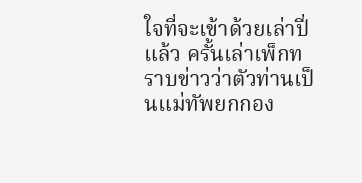ใจที่จะเข้าด้วยเล่าปี่แล้ว ครั้นเล่าเพ็กทราบข่าวว่าตัวท่านเป็นแม่ทัพยกกอง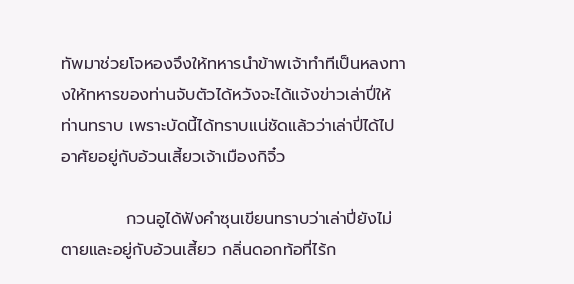ทัพมาช่วยโจหองจึงให้ทหารนำข้าพเจ้าทำทีเป็นหลงทางให้ทหารของท่านจับตัวได้หวังจะได้แจ้งข่าวเล่าปี่ให้ท่านทราบ เพราะบัดนี้ได้ทราบแน่ชัดแล้วว่าเล่าปี่ได้ไปอาศัยอยู่กับอ้วนเสี้ยวเจ้าเมืองกิจิ๋ว

           กวนอูได้ฟังคำซุนเขียนทราบว่าเล่าปี่ยังไม่ตายและอยู่กับอ้วนเสี้ยว กลิ่นดอกท้อที่ไร้ก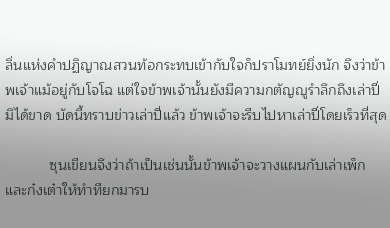ลิ่นแห่งคำปฏิญาณสวนท้อกระทบเข้ากับใจก็ปราโมทย์ยิ่งนัก จึงว่าข้าพเจ้าแม้อยู่กับโจโฉ แต่ใจข้าพเจ้านั้นยังมีความกตัญญูรำลึกถึงเล่าปี่มิได้ขาด บัดนี้ทราบข่าวเล่าปี่แล้ว ข้าพเจ้าจะรีบไปหาเล่าปี่โดยเร็วที่สุด

           ซุนเขียนจึงว่าถ้าเป็นเช่นนั้นข้าพเจ้าจะวางแผนกับเล่าเพ็กและก๋งเต๋าให้ทำทียกมารบ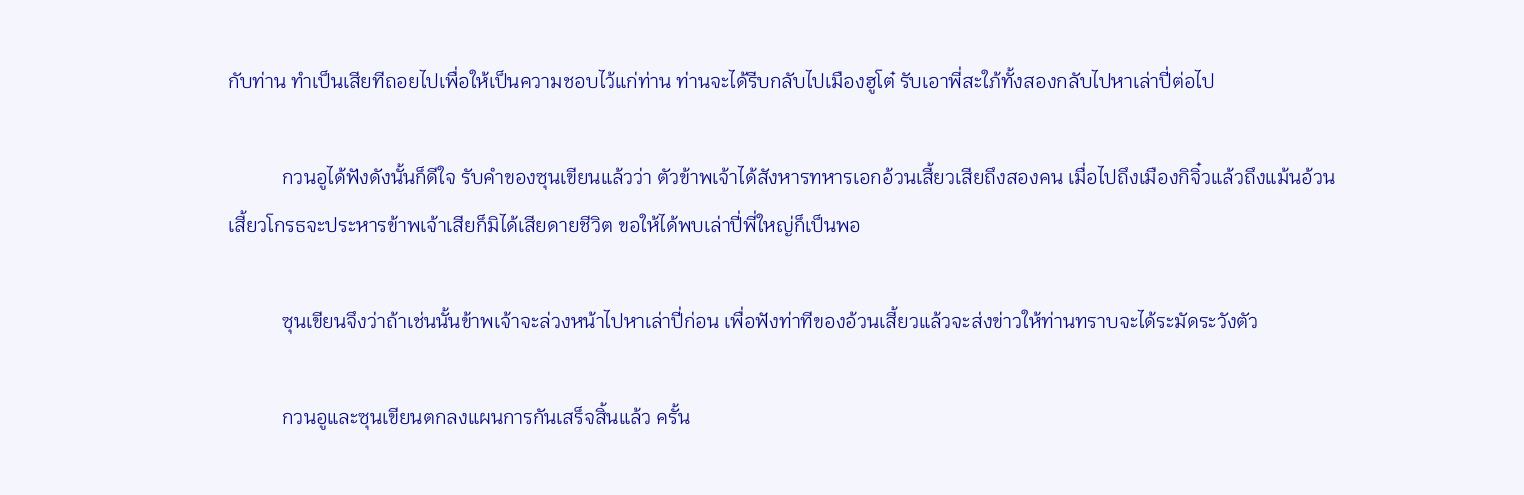กับท่าน ทำเป็นเสียทีถอยไปเพื่อให้เป็นความชอบไว้แก่ท่าน ท่านจะได้รีบกลับไปเมืองฮูโต๋ รับเอาพี่สะใภ้ทั้งสองกลับไปหาเล่าปี่ต่อไป

           กวนอูได้ฟังดังนั้นก็ดีใจ รับคำของซุนเขียนแล้วว่า ตัวข้าพเจ้าได้สังหารทหารเอกอ้วนเสี้ยวเสียถึงสองคน เมื่อไปถึงเมืองกิจิ๋วแล้วถึงแม้นอ้วนเสี้ยวโกรธจะประหารข้าพเจ้าเสียก็มิได้เสียดายชีวิต ขอให้ได้พบเล่าปี่พี่ใหญ่ก็เป็นพอ

           ซุนเขียนจึงว่าถ้าเช่นนั้นข้าพเจ้าจะล่วงหน้าไปหาเล่าปี่ก่อน เพื่อฟังท่าทีของอ้วนเสี้ยวแล้วจะส่งข่าวให้ท่านทราบจะได้ระมัดระวังตัว

           กวนอูและซุนเขียนตกลงแผนการกันเสร็จสิ้นแล้ว ครั้น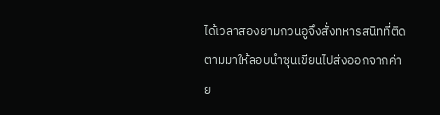ได้เวลาสองยามกวนอูจึงสั่งทหารสนิทที่ติดตามมาให้ลอบนำซุนเขียนไปส่งออกจากค่าย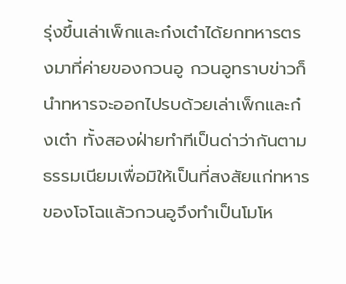รุ่งขึ้นเล่าเพ็กและก๋งเต๋าได้ยกทหารตรงมาที่ค่ายของกวนอู กวนอูทราบข่าวก็นำทหารจะออกไปรบด้วยเล่าเพ็กและก๋งเต๋า ทั้งสองฝ่ายทำทีเป็นด่าว่ากันตามธรรมเนียมเพื่อมิให้เป็นที่สงสัยแก่ทหารของโจโฉแล้วกวนอูจึงทำเป็นโมโห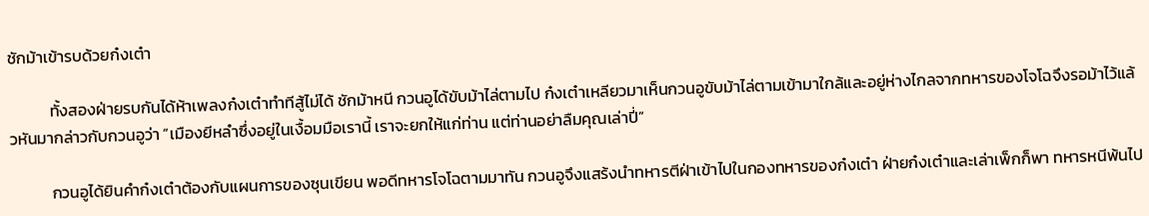ชักม้าเข้ารบด้วยก๋งเต๋า

           ทั้งสองฝ่ายรบกันได้ห้าเพลงก๋งเต๋าทำทีสู้ไม่ได้ ชักม้าหนี กวนอูได้ขับม้าไล่ตามไป ก๋งเต๋าเหลียวมาเห็นกวนอูขับม้าไล่ตามเข้ามาใกล้และอยู่ห่างไกลจากทหารของโจโฉจึงรอม้าไว้แล้วหันมากล่าวกับกวนอูว่า “เมืองยีหลำซึ่งอยู่ในเงื้อมมือเรานี้ เราจะยกให้แก่ท่าน แต่ท่านอย่าลืมคุณเล่าปี่”

           กวนอูได้ยินคำก๋งเต๋าต้องกับแผนการของซุนเขียน พอดีทหารโจโฉตามมาทัน กวนอูจึงแสร้งนำทหารตีฝ่าเข้าไปในกองทหารของก๋งเต๋า ฝ่ายก๋งเต๋าและเล่าเพ็กก็พา ทหารหนีพ้นไป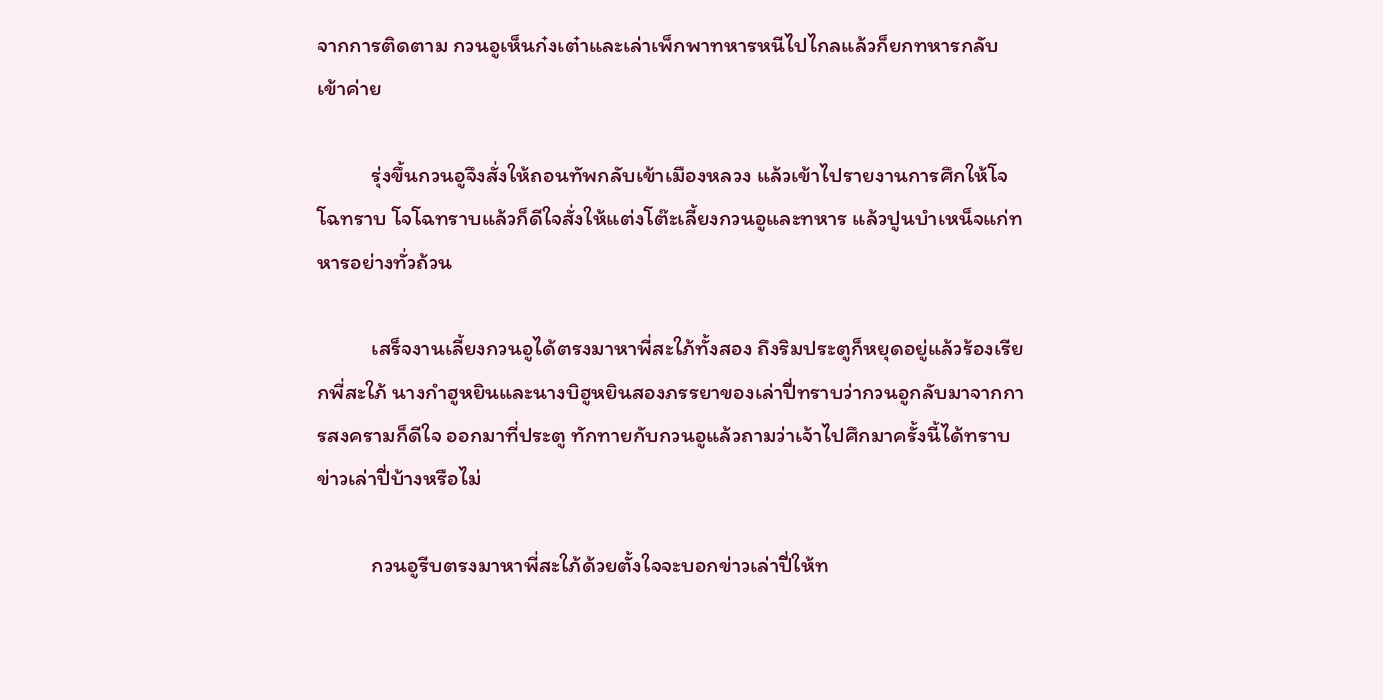จากการติดตาม กวนอูเห็นก๋งเต๋าและเล่าเพ็กพาทหารหนีไปไกลแล้วก็ยกทหารกลับเข้าค่าย

           รุ่งขึ้นกวนอูจึงสั่งให้ถอนทัพกลับเข้าเมืองหลวง แล้วเข้าไปรายงานการศึกให้โจโฉทราบ โจโฉทราบแล้วก็ดีใจสั่งให้แต่งโต๊ะเลี้ยงกวนอูและทหาร แล้วปูนบำเหน็จแก่ทหารอย่างทั่วถ้วน

           เสร็จงานเลี้ยงกวนอูได้ตรงมาหาพี่สะใภ้ทั้งสอง ถึงริมประตูก็หยุดอยู่แล้วร้องเรียกพี่สะใภ้ นางกำฮูหยินและนางบิฮูหยินสองภรรยาของเล่าปี่ทราบว่ากวนอูกลับมาจากการสงครามก็ดีใจ ออกมาที่ประตู ทักทายกับกวนอูแล้วถามว่าเจ้าไปศึกมาครั้งนี้ได้ทราบข่าวเล่าปี่บ้างหรือไม่

           กวนอูรีบตรงมาหาพี่สะใภ้ด้วยตั้งใจจะบอกข่าวเล่าปี่ให้ท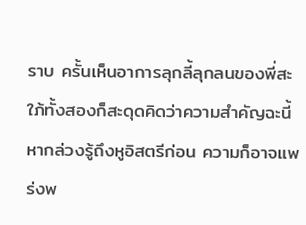ราบ ครั้นเห็นอาการลุกลี้ลุกลนของพี่สะใภ้ทั้งสองก็สะดุดคิดว่าความสำคัญฉะนี้หากล่วงรู้ถึงหูอิสตรีก่อน ความก็อาจแพร่งพ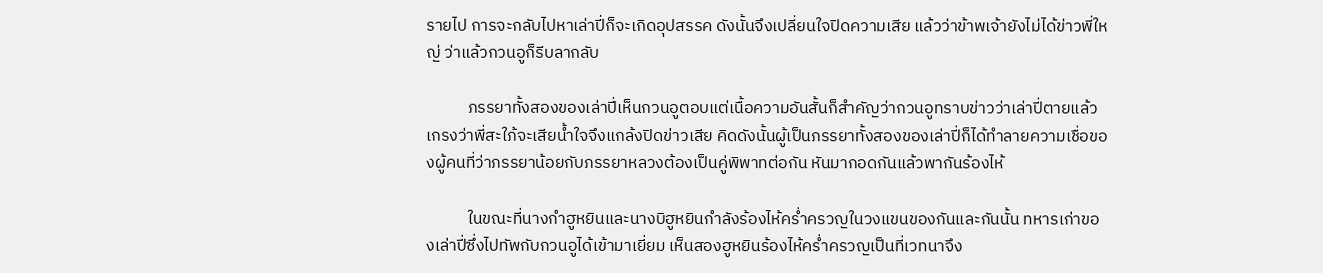รายไป การจะกลับไปหาเล่าปี่ก็จะเกิดอุปสรรค ดังนั้นจึงเปลี่ยนใจปิดความเสีย แล้วว่าข้าพเจ้ายังไม่ได้ข่าวพี่ใหญ่ ว่าแล้วกวนอูก็รีบลากลับ

           ภรรยาทั้งสองของเล่าปี่เห็นกวนอูตอบแต่เนื้อความอันสั้นก็สำคัญว่ากวนอูทราบข่าวว่าเล่าปี่ตายแล้ว เกรงว่าพี่สะใภ้จะเสียน้ำใจจึงแกล้งปิดข่าวเสีย คิดดังนั้นผู้เป็นภรรยาทั้งสองของเล่าปี่ก็ได้ทำลายความเชื่อของผู้คนที่ว่าภรรยาน้อยกับภรรยาหลวงต้องเป็นคู่พิพาทต่อกัน หันมากอดกันแล้วพากันร้องไห้

           ในขณะที่นางกำฮูหยินและนางบิฮูหยินกำลังร้องไห้คร่ำครวญในวงแขนของกันและกันนั้น ทหารเก่าของเล่าปี่ซึ่งไปทัพกับกวนอูได้เข้ามาเยี่ยม เห็นสองฮูหยินร้องไห้คร่ำครวญเป็นที่เวทนาจึง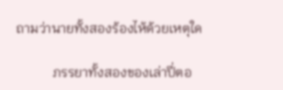ถามว่านายทั้งสองร้องไห้ด้วยเหตุใด

           ภรรยาทั้งสองของเล่าปี่ตอ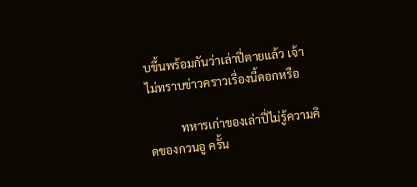บขึ้นพร้อมกันว่าเล่าปี่ตายแล้ว เจ้าไม่ทราบข่าวคราวเรื่องนี้ดอกหรือ

           ทหารเก่าของเล่าปี่ไม่รู้ความคิดของกวนอู ครั้น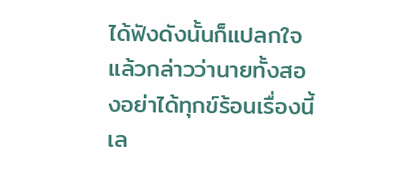ได้ฟังดังนั้นก็แปลกใจแล้วกล่าวว่านายทั้งสองอย่าได้ทุกข์ร้อนเรื่องนี้เล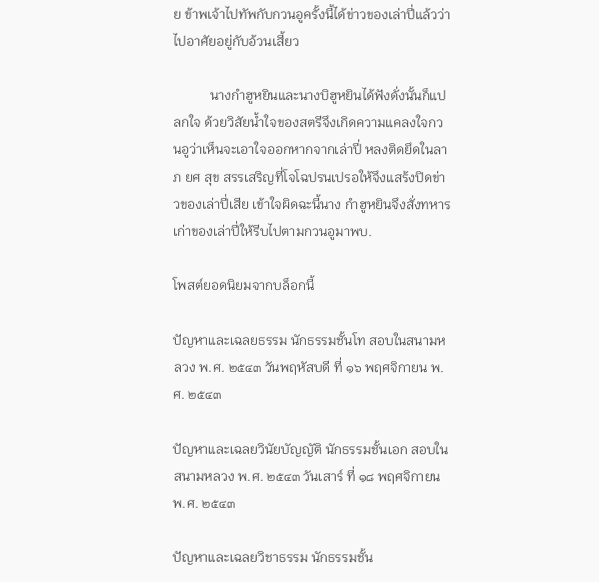ย ข้าพเจ้าไปทัพกับกวนอูครั้งนี้ได้ข่าวของเล่าปี่แล้วว่าไปอาศัยอยู่กับอ้วนเสี้ยว

           นางกำฮูหยินและนางบิฮูหยินได้ฟังดั่งนั้นก็แปลกใจ ด้วยวิสัยน้ำใจของสตรีจึงเกิดความแคลงใจกวนอูว่าเห็นจะเอาใจออกหากจากเล่าปี่ หลงติดยึดในลาภ ยศ สุข สรรเสริญที่โจโฉปรนเปรอให้จึงแสร้งปิดข่าวของเล่าปี่เสีย เข้าใจผิดฉะนี้นาง กำฮูหยินจึงสั่งทหารเก่าของเล่าปี่ให้รีบไปตามกวนอูมาพบ.

โพสต์ยอดนิยมจากบล็อกนี้

ปัญหาและเฉลยธรรม นักธรรมชั้นโท สอบในสนามหลวง พ.ศ. ๒๕๔๓ วันพฤหัสบดี ที่ ๑๖ พฤศจิกายน พ.ศ. ๒๕๔๓

ปัญหาและเฉลยวินัยบัญญัติ นักธรรมชั้นเอก สอบในสนามหลวง พ.ศ. ๒๕๔๓ วันเสาร์ ที่ ๑๘ พฤศจิกายน พ.ศ. ๒๕๔๓

ปัญหาและเฉลยวิชาธรรม นักธรรมชั้น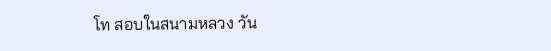โท สอบในสนามหลวง วัน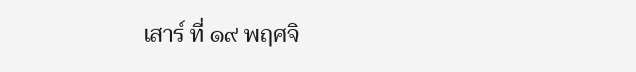เสาร์ ที่ ๑๙ พฤศจิ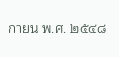กายน พ.ศ. ๒๕๔๘